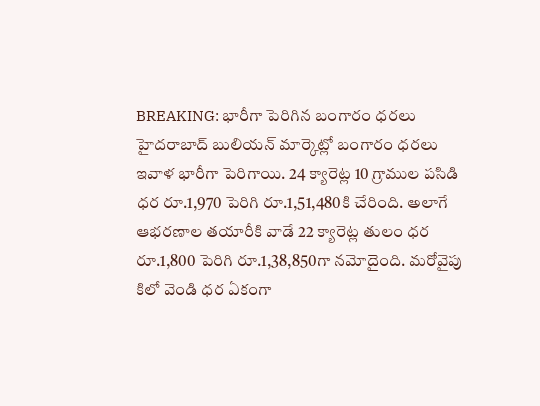BREAKING: భారీగా పెరిగిన బంగారం ధరలు
హైదరాబాద్ బులియన్ మార్కెట్లో బంగారం ధరలు ఇవాళ భారీగా పెరిగాయి. 24 క్యారెట్ల 10 గ్రాముల పసిడి ధర రూ.1,970 పెరిగి రూ.1,51,480కి చేరింది. అలాగే ఆభరణాల తయారీకి వాడే 22 క్యారెట్ల తులం ధర రూ.1,800 పెరిగి రూ.1,38,850గా నమోదైంది. మరోవైపు కిలో వెండి ధర ఏకంగా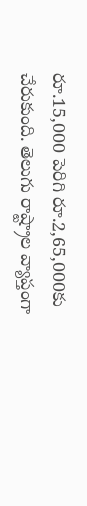రూ.15,000 పెరిగి రూ.2,65,000కు చేరుకుంది. తెలుగు రాష్ట్రాల వ్యాప్తంగా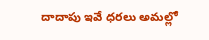దాదాపు ఇవే ధరలు అమల్లో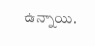ఉన్నాయి.